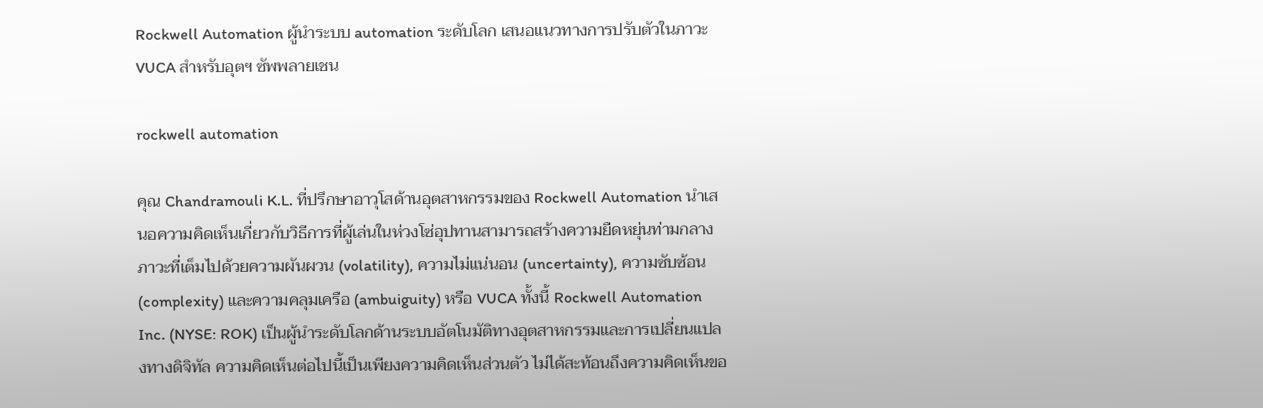Rockwell Automation ผู้นำระบบ automation ระดับโลก เสนอแนวทางการปรับตัวในภาวะ VUCA สำหรับอุตฯ ซัพพลายเชน

rockwell automation

คุณ Chandramouli K.L. ที่ปรึกษาอาวุโสด้านอุตสาหกรรมของ Rockwell Automation นำเสนอความคิดเห็นเกี่ยวกับวิธีการที่ผู้เล่นในห่วงโซ่อุปทานสามารถสร้างความยืดหยุ่นท่ามกลางภาวะที่เต็มไปด้วยความผันผวน (volatility), ความไม่แน่นอน (uncertainty), ความซับซ้อน (complexity) และความคลุมเครือ (ambuiguity) หรือ VUCA ทั้งนี้ Rockwell Automation Inc. (NYSE: ROK) เป็นผู้นำระดับโลกด้านระบบอัตโนมัติทางอุตสาหกรรมและการเปลี่ยนแปลงทางดิจิทัล ความคิดเห็นต่อไปนี้เป็นเพียงความคิดเห็นส่วนตัว ไม่ได้สะท้อนถึงความคิดเห็นขอ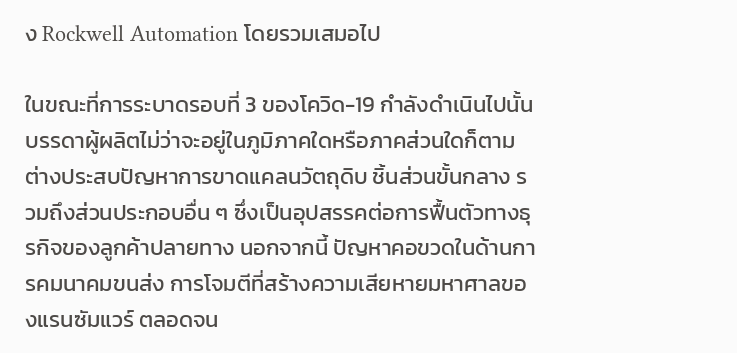ง Rockwell Automation โดยรวมเสมอไป

ในขณะที่การระบาดรอบที่ 3 ของโควิด-19 กำลังดำเนินไปนั้น บรรดาผู้ผลิตไม่ว่าจะอยู่ในภูมิภาคใดหรือภาคส่วนใดก็ตาม ต่างประสบปัญหาการขาดแคลนวัตถุดิบ ชิ้นส่วนขั้นกลาง รวมถึงส่วนประกอบอื่น ๆ ซึ่งเป็นอุปสรรคต่อการฟื้นตัวทางธุรกิจของลูกค้าปลายทาง นอกจากนี้ ปัญหาคอขวดในด้านการคมนาคมขนส่ง การโจมตีที่สร้างความเสียหายมหาศาลของแรนซัมแวร์ ตลอดจน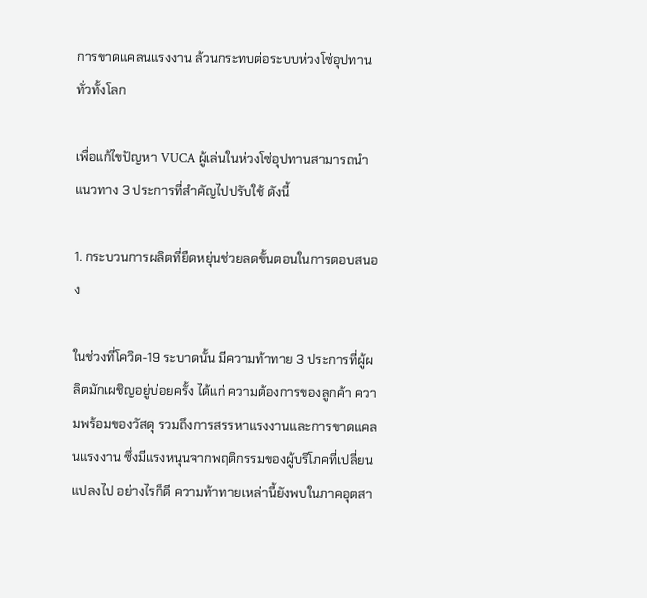การขาดแคลนแรงงาน ล้วนกระทบต่อระบบห่วงโซ่อุปทานทั่วทั้งโลก

เพื่อแก้ไขปัญหา VUCA ผู้เล่นในห่วงโซ่อุปทานสามารถนำแนวทาง 3 ประการที่สำคัญไปปรับใช้ ดังนี้

1. กระบวนการผลิตที่ยืดหยุ่นช่วยลดขั้นตอนในการตอบสนอง

ในช่วงที่โควิด-19 ระบาดนั้น มีความท้าทาย 3 ประการที่ผู้ผลิตมักเผชิญอยู่บ่อยครั้ง ได้แก่ ความต้องการของลูกค้า ความพร้อมของวัสดุ รวมถึงการสรรหาแรงงานและการขาดแคลนแรงงาน ซึ่งมีแรงหนุนจากพฤติกรรมของผู้บริโภคที่เปลี่ยนแปลงไป อย่างไรก็ดี ความท้าทายเหล่านี้ยังพบในภาคอุตสา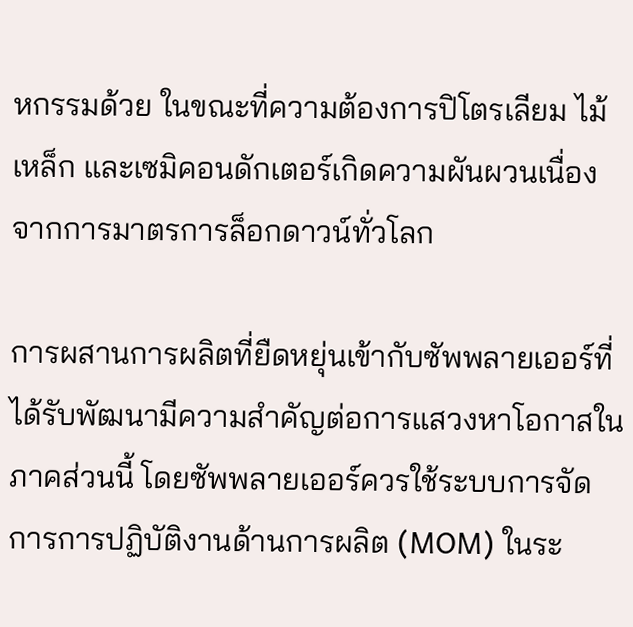หกรรมด้วย ในขณะที่ความต้องการปิโตรเลียม ไม้ เหล็ก และเซมิคอนดักเตอร์เกิดความผันผวนเนื่องจากการมาตรการล็อกดาวน์ทั่วโลก

การผสานการผลิตที่ยืดหยุ่นเข้ากับซัพพลายเออร์ที่ได้รับพัฒนามีความสำคัญต่อการแสวงหาโอกาสในภาคส่วนนี้ โดยซัพพลายเออร์ควรใช้ระบบการจัดการการปฏิบัติงานด้านการผลิต (MOM) ในระ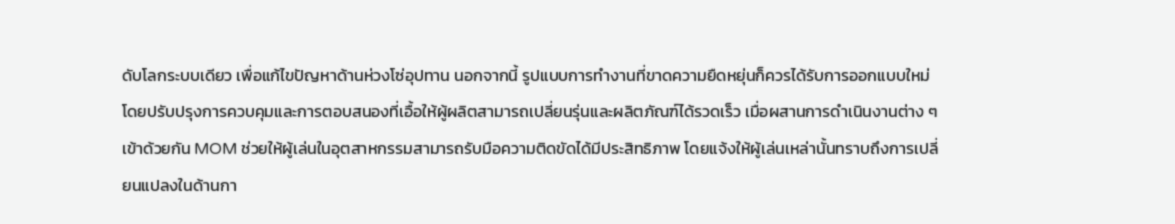ดับโลกระบบเดียว เพื่อแก้ไขปัญหาด้านห่วงโซ่อุปทาน นอกจากนี้ รูปแบบการทำงานที่ขาดความยืดหยุ่นก็ควรได้รับการออกแบบใหม่ โดยปรับปรุงการควบคุมและการตอบสนองที่เอื้อให้ผู้ผลิตสามารถเปลี่ยนรุ่นและผลิตภัณฑ์ได้รวดเร็ว เมื่อผสานการดำเนินงานต่าง ๆ เข้าด้วยกัน MOM ช่วยให้ผู้เล่นในอุตสาหกรรมสามารถรับมือความติดขัดได้มีประสิทธิภาพ โดยแจ้งให้ผู้เล่นเหล่านั้นทราบถึงการเปลี่ยนแปลงในด้านกา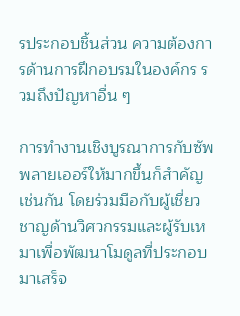รประกอบชิ้นส่วน ความต้องการด้านการฝึกอบรมในองค์กร รวมถึงปัญหาอื่น ๆ

การทำงานเชิงบูรณาการกับซัพพลายเออร์ให้มากขึ้นก็สำคัญเช่นกัน โดยร่วมมือกับผู้เชี่ยวชาญด้านวิศวกรรมและผู้รับเหมาเพื่อพัฒนาโมดูลที่ประกอบมาเสร็จ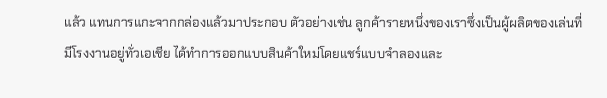แล้ว แทนการแกะจากกล่องแล้วมาประกอบ ตัวอย่างเช่น ลูกค้ารายหนึ่งของเราซึ่งเป็นผู้ผลิตของเล่นที่มีโรงงานอยู่ทั่วเอเชีย ได้ทำการออกแบบสินค้าใหม่โดยแชร์แบบจำลองและ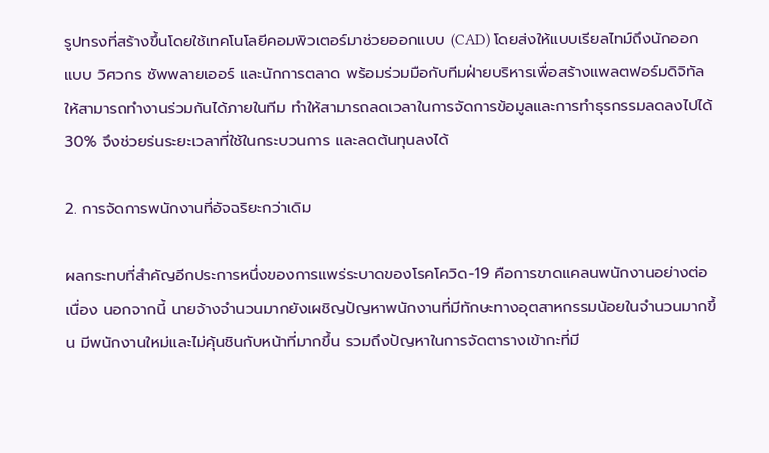รูปทรงที่สร้างขึ้นโดยใช้เทคโนโลยีคอมพิวเตอร์มาช่วยออกแบบ (CAD) โดยส่งให้แบบเรียลไทม์ถึงนักออกแบบ วิศวกร ซัพพลายเออร์ และนักการตลาด พร้อมร่วมมือกับทีมฝ่ายบริหารเพื่อสร้างแพลตฟอร์มดิจิทัลให้สามารถทำงานร่วมกันได้ภายในทีม ทำให้สามารถลดเวลาในการจัดการข้อมูลและการทำธุรกรรมลดลงไปได้ 30% จึงช่วยร่นระยะเวลาที่ใช้ในกระบวนการ และลดต้นทุนลงได้

2. การจัดการพนักงานที่อัจฉริยะกว่าเดิม

ผลกระทบที่สำคัญอีกประการหนึ่งของการแพร่ระบาดของโรคโควิด-19 คือการขาดแคลนพนักงานอย่างต่อเนื่อง นอกจากนี้ นายจ้างจำนวนมากยังเผชิญปัญหาพนักงานที่มีทักษะทางอุตสาหกรรมน้อยในจำนวนมากขึ้น มีพนักงานใหม่และไม่คุ้นชินกับหน้าที่มากขึ้น รวมถึงปัญหาในการจัดตารางเข้ากะที่มี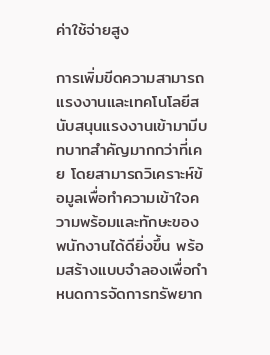ค่าใช้จ่ายสูง

การเพิ่มขีดความสามารถแรงงานและเทคโนโลยีสนับสนุนแรงงานเข้ามามีบทบาทสำคัญมากกว่าที่เคย โดยสามารถวิเคราะห์ข้อมูลเพื่อทำความเข้าใจความพร้อมและทักษะของพนักงานได้ดียิ่งขึ้น พร้อมสร้างแบบจำลองเพื่อกำหนดการจัดการทรัพยาก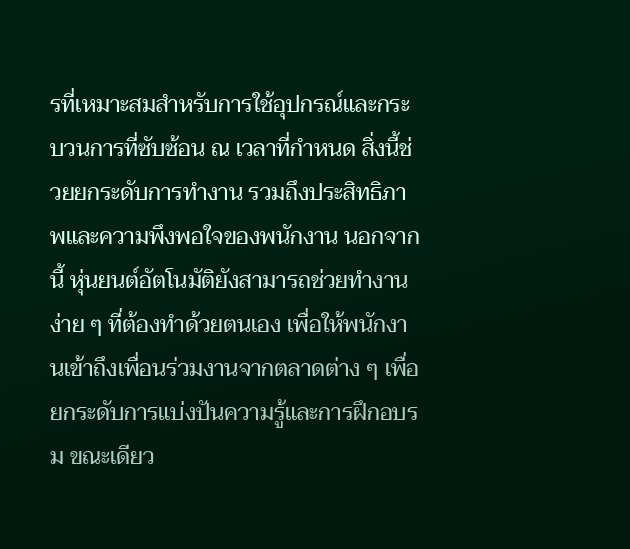รที่เหมาะสมสำหรับการใช้อุปกรณ์และกระบวนการที่ซับซ้อน ณ เวลาที่กำหนด สิ่งนี้ช่วยยกระดับการทำงาน รวมถึงประสิทธิภาพและความพึงพอใจของพนักงาน นอกจากนี้ หุ่นยนต์อัตโนมัติยังสามารถช่วยทำงานง่าย ๆ ที่ต้องทำด้วยตนเอง เพื่อให้พนักงานเข้าถึงเพื่อนร่วมงานจากตลาดต่าง ๆ เพื่อยกระดับการแบ่งปันความรู้และการฝึกอบรม ขณะเดียว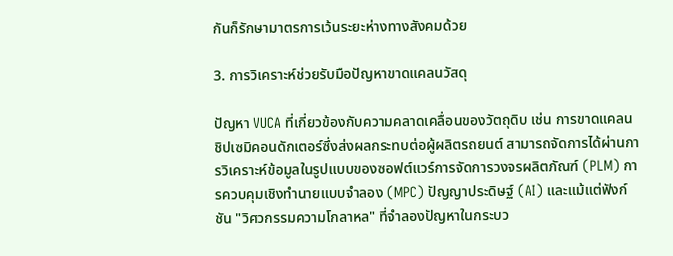กันก็รักษามาตรการเว้นระยะห่างทางสังคมด้วย

3. การวิเคราะห์ช่วยรับมือปัญหาขาดแคลนวัสดุ

ปัญหา VUCA ที่เกี่ยวข้องกับความคลาดเคลื่อนของวัตถุดิบ เช่น การขาดแคลนชิปเซมิคอนดักเตอร์ซึ่งส่งผลกระทบต่อผู้ผลิตรถยนต์ สามารถจัดการได้ผ่านการวิเคราะห์ข้อมูลในรูปแบบของซอฟต์แวร์การจัดการวงจรผลิตภัณฑ์ (PLM) การควบคุมเชิงทำนายแบบจำลอง (MPC) ปัญญาประดิษฐ์ (AI) และแม้แต่ฟังก์ชัน "วิศวกรรมความโกลาหล" ที่จำลองปัญหาในกระบว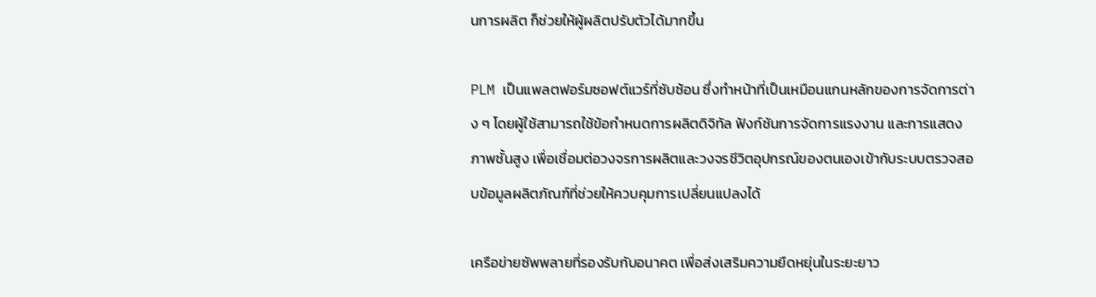นการผลิต ก็ช่วยให้ผู้ผลิตปรับตัวได้มากขึ้น

PLM เป็นแพลตฟอร์มซอฟต์แวร์ที่ซับซ้อน ซึ่งทำหน้าที่เป็นเหมือนแกนหลักของการจัดการต่าง ๆ โดยผู้ใช้สามารถใช้ข้อกำหนดการผลิตดิจิทัล ฟังก์ชันการจัดการแรงงาน และการแสดงภาพชั้นสูง เพื่อเชื่อมต่อวงจรการผลิตและวงจรชีวิตอุปกรณ์ของตนเองเข้ากับระบบตรวจสอบข้อมูลผลิตภัณฑ์ที่ช่วยให้ควบคุมการเปลี่ยนแปลงได้

เครือข่ายซัพพลายที่รองรับกับอนาคต เพื่อส่งเสริมความยืดหยุ่นในระยะยาว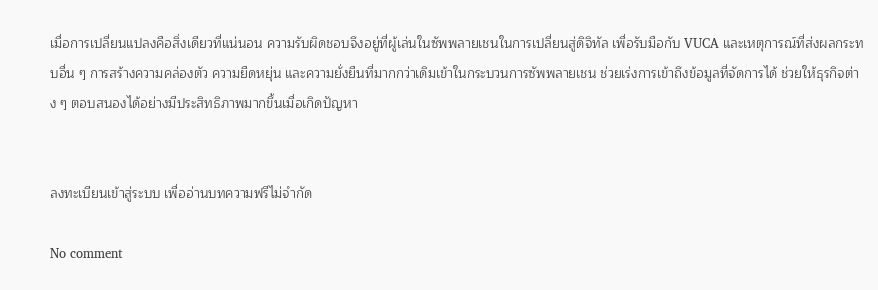เมื่อการเปลี่ยนแปลงคือสิ่งเดียวที่แน่นอน ความรับผิดชอบจึงอยู่ที่ผู้เล่นในซัพพลายเชนในการเปลี่ยนสู่ดิจิทัล เพื่อรับมือกับ VUCA และเหตุการณ์ที่ส่งผลกระทบอื่น ๆ การสร้างความคล่องตัว ความยืดหยุ่น และความยั่งยืนที่มากกว่าเดิมเข้าในกระบวนการซัพพลายเชน ช่วยเร่งการเข้าถึงข้อมูลที่จัดการได้ ช่วยให้ธุรกิจต่าง ๆ ตอบสนองได้อย่างมีประสิทธิภาพมากขึ้นเมื่อเกิดปัญหา


ลงทะเบียนเข้าสู่ระบบ เพื่ออ่านบทความฟรีไม่จำกัด

No comment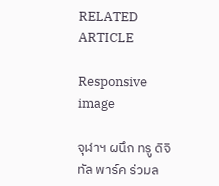RELATED ARTICLE

Responsive image

จุฬาฯ ผนึก ทรู ดิจิทัล พาร์ค ร่วมล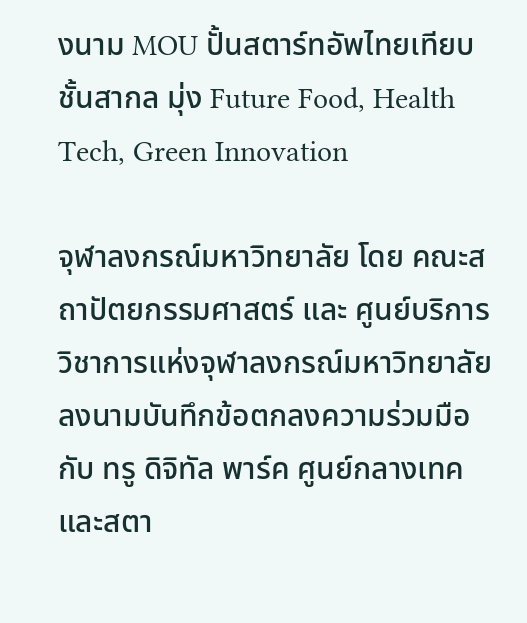งนาม MOU ปั้นสตาร์ทอัพไทยเทียบชั้นสากล มุ่ง Future Food, Health Tech, Green Innovation

จุฬาลงกรณ์มหาวิทยาลัย โดย คณะสถาปัตยกรรมศาสตร์ และ ศูนย์บริการวิชาการแห่งจุฬาลงกรณ์มหาวิทยาลัย ลงนามบันทึกข้อตกลงความร่วมมือ กับ ทรู ดิจิทัล พาร์ค ศูนย์กลางเทคและสตา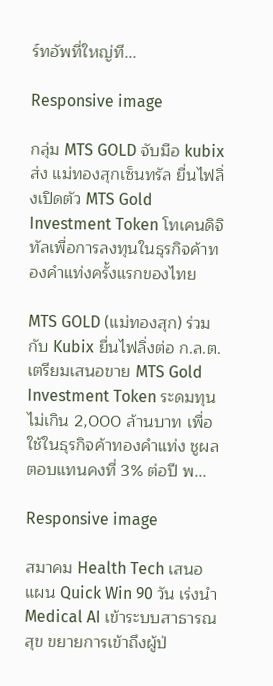ร์ทอัพที่ใหญ่ที...

Responsive image

กลุ่ม MTS GOLD จับมือ kubix ส่ง แม่ทองสุกเซ็นทรัล ยื่นไฟลิ่งเปิดตัว MTS Gold Investment Token โทเคนดิจิทัลเพื่อการลงทุนในธุรกิจค้าทองคำแท่งครั้งแรกของไทย

MTS GOLD (แม่ทองสุก) ร่วมกับ Kubix ยื่นไฟลิ่งต่อ ก.ล.ต. เตรียมเสนอขาย MTS Gold Investment Token ระดมทุนไม่เกิน 2,000 ล้านบาท เพื่อใช้ในธุรกิจค้าทองคำแท่ง ชูผลตอบแทนคงที่ 3% ต่อปี พ...

Responsive image

สมาคม Health Tech เสนอแผน Quick Win 90 วัน เร่งนำ Medical AI เข้าระบบสาธารณสุข ขยายการเข้าถึงผู้ป่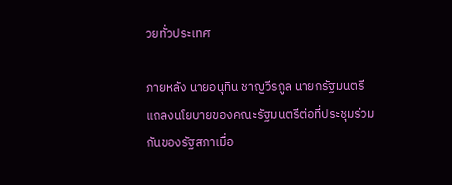วยทั่วประเทศ

ภายหลัง นายอนุทิน ชาญวีรกูล นายกรัฐมนตรี แถลงนโยบายของคณะรัฐมนตรีต่อที่ประชุมร่วมกันของรัฐสภาเมื่อ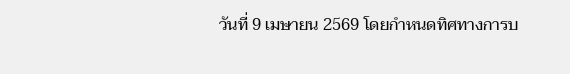วันที่ 9 เมษายน 2569 โดยกำหนดทิศทางการบ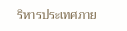ริหารประเทศภาย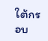ใต้กรอบ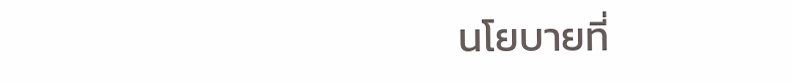นโยบายที่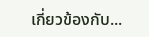เกี่ยวข้องกับ...